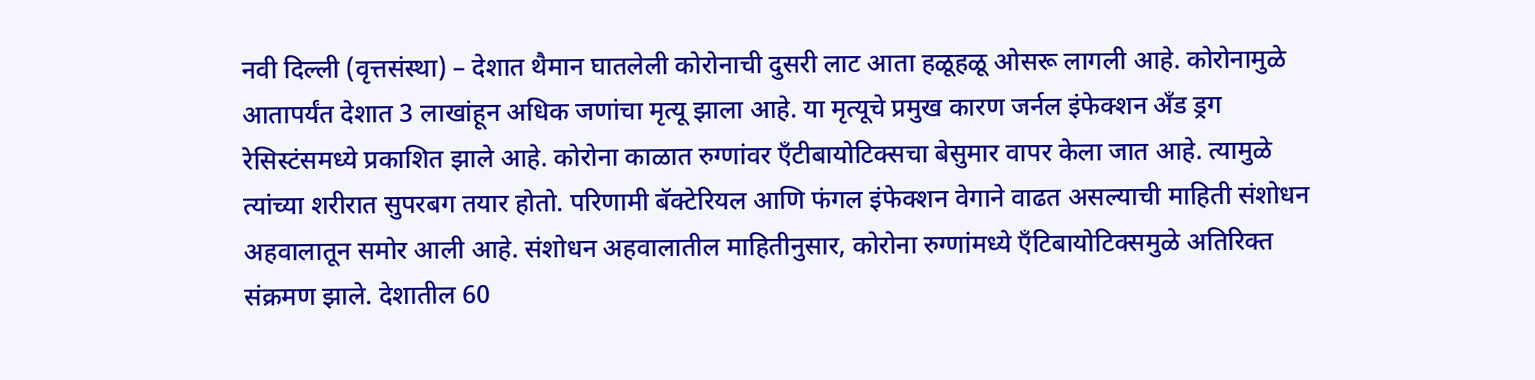नवी दिल्ली (वृत्तसंस्था) – देशात थैमान घातलेली कोरोनाची दुसरी लाट आता हळूहळू ओसरू लागली आहे. कोरोनामुळे आतापर्यंत देशात 3 लाखांहून अधिक जणांचा मृत्यू झाला आहे. या मृत्यूचे प्रमुख कारण जर्नल इंफेक्शन अँड ड्रग रेसिस्टंसमध्ये प्रकाशित झाले आहे. कोरोना काळात रुग्णांवर एँटीबायोटिक्सचा बेसुमार वापर केला जात आहे. त्यामुळे त्यांच्या शरीरात सुपरबग तयार होतो. परिणामी बॅक्टेरियल आणि फंगल इंफेक्शन वेगाने वाढत असल्याची माहिती संशोधन अहवालातून समोर आली आहे. संशोधन अहवालातील माहितीनुसार, कोरोना रुग्णांमध्ये एँटिबायोटिक्समुळे अतिरिक्त संक्रमण झाले. देशातील 60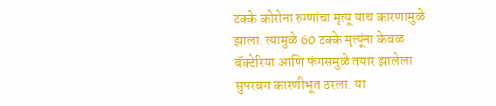टक्के कोरोना रुग्णांचा मृत्यू याच कारणामुळे झाला. त्यामुळे 60 टक्के मृत्यूंना केवळ बॅक्टेरिया आणि फंगसमुळे तयार झालेला सुपरबग कारणीभूत ठरला. या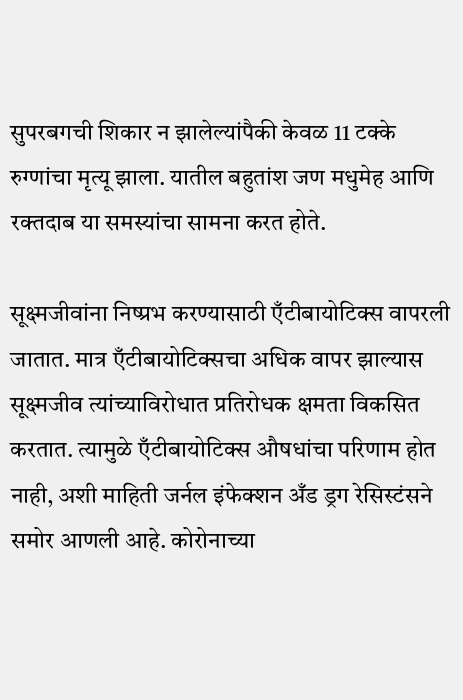सुपरबगची शिकार न झालेल्यांपैकी केवळ 11 टक्के रुग्णांचा मृत्यू झाला. यातील बहुतांश जण मधुमेह आणि रक्तदाब या समस्यांचा सामना करत होते.

सूक्ष्मजीवांना निष्प्रभ करण्यासाठी एँटीबायोटिक्स वापरली जातात. मात्र एँटीबायोटिक्सचा अधिक वापर झाल्यास सूक्ष्मजीव त्यांच्याविरोधात प्रतिरोधक क्षमता विकसित करतात. त्यामुळे एँटीबायोटिक्स औषधांचा परिणाम होत नाही, अशी माहिती जर्नल इंफेक्शन अँड ड्रग रेसिस्टंसने समोर आणली आहे. कोरोनाच्या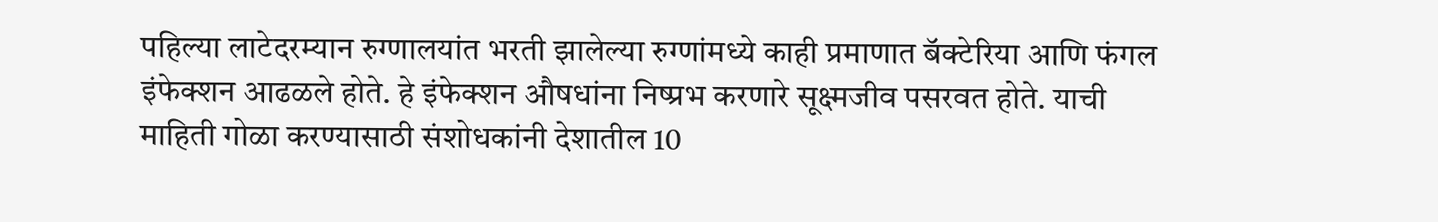पहिल्या लाटेदरम्यान रुग्णालयांत भरती झालेल्या रुग्णांमध्ये काही प्रमाणात बॅक्टेरिया आणि फंगल इंफेक्शन आढळले होते. हे इंफेक्शन औषधांना निष्प्रभ करणारे सूक्ष्मजीव पसरवत होते. याची माहिती गोळा करण्यासाठी संशोधकांनी देशातील 10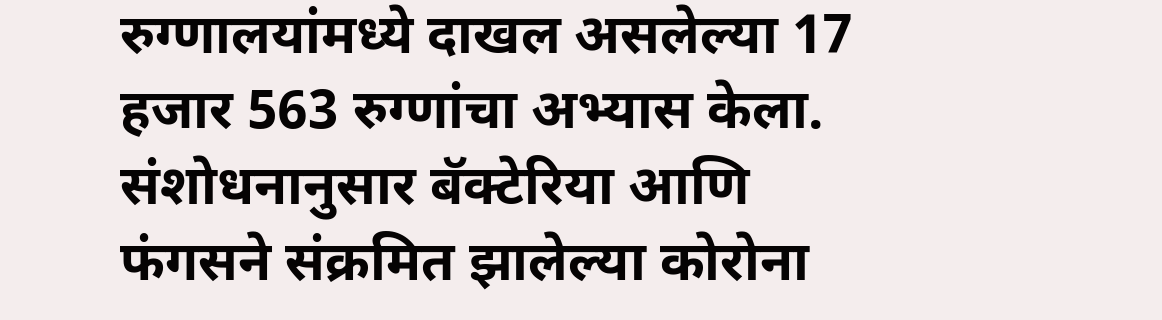रुग्णालयांमध्ये दाखल असलेल्या 17 हजार 563 रुग्णांचा अभ्यास केला. संशोधनानुसार बॅक्टेरिया आणि फंगसने संक्रमित झालेल्या कोरोना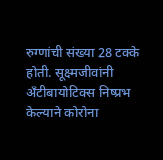रुग्णांची संख्या 28 टक्के होती. सूक्ष्मजीवांनी अँटीबायोटिक्स निष्प्रभ केल्याने कोरोना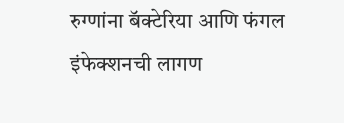रुग्णांना बॅक्टेरिया आणि फंगल इंफेक्शनची लागण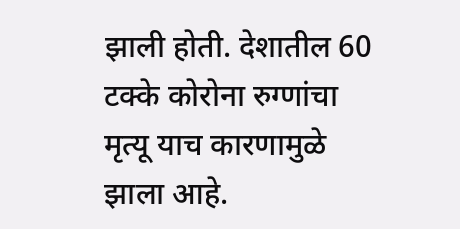झाली होती. देशातील 60 टक्के कोरोना रुग्णांचा मृत्यू याच कारणामुळे झाला आहे.